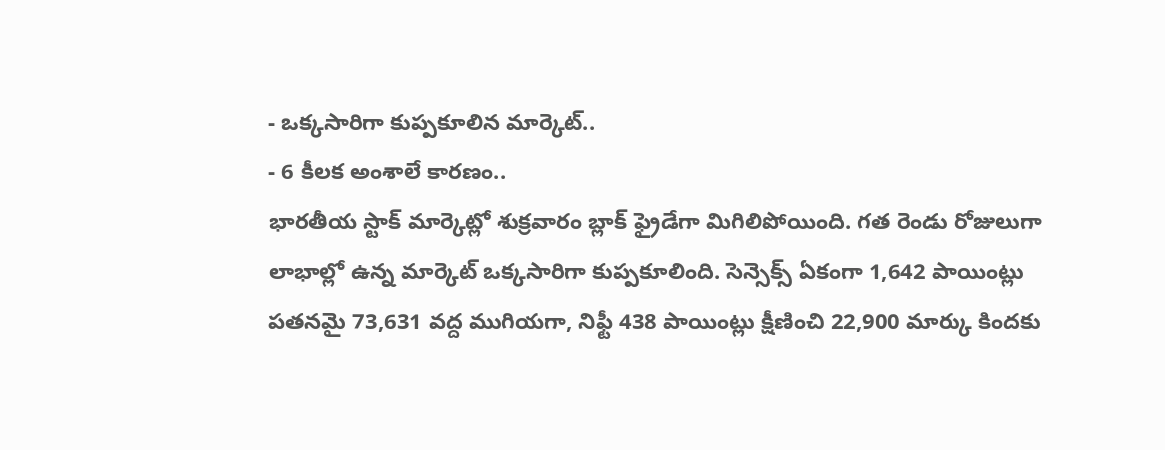- ఒక్కసారిగా కుప్పకూలిన మార్కెట్..
- 6 కీలక అంశాలే కారణం..
భారతీయ స్టాక్ మార్కెట్లో శుక్రవారం బ్లాక్ ఫ్రైడేగా మిగిలిపోయింది. గత రెండు రోజులుగా లాభాల్లో ఉన్న మార్కెట్ ఒక్కసారిగా కుప్పకూలింది. సెన్సెక్స్ ఏకంగా 1,642 పాయింట్లు పతనమై 73,631 వద్ద ముగియగా, నిఫ్టీ 438 పాయింట్లు క్షీణించి 22,900 మార్కు కిందకు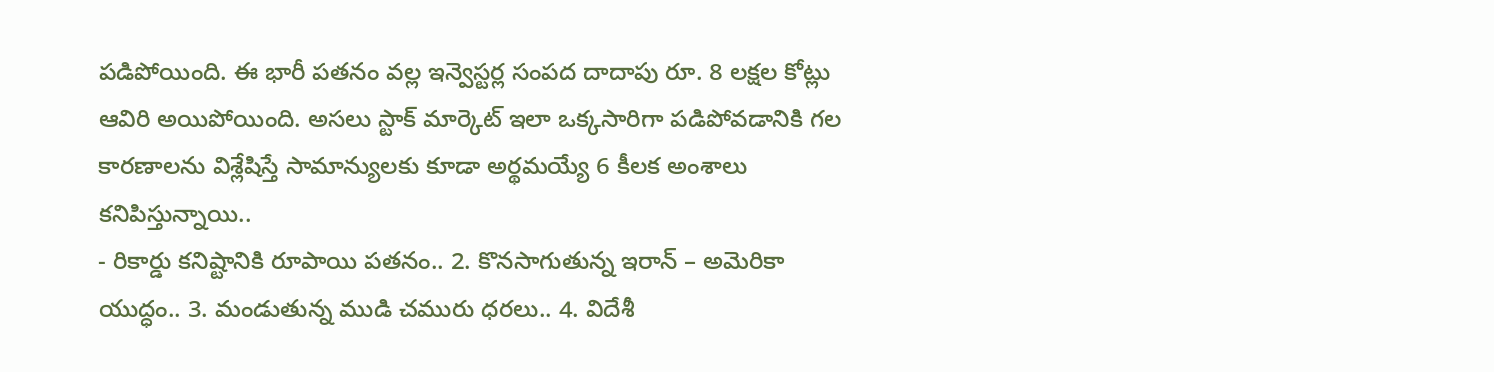పడిపోయింది. ఈ భారీ పతనం వల్ల ఇన్వెస్టర్ల సంపద దాదాపు రూ. 8 లక్షల కోట్లు ఆవిరి అయిపోయింది. అసలు స్టాక్ మార్కెట్ ఇలా ఒక్కసారిగా పడిపోవడానికి గల కారణాలను విశ్లేషిస్తే సామాన్యులకు కూడా అర్థమయ్యే 6 కీలక అంశాలు కనిపిస్తున్నాయి..
- రికార్డు కనిష్టానికి రూపాయి పతనం.. 2. కొనసాగుతున్న ఇరాన్ – అమెరికా యుద్ధం.. 3. మండుతున్న ముడి చమురు ధరలు.. 4. విదేశీ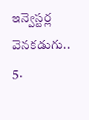ఇన్వెస్టర్ల వెనకడుగు.. 5.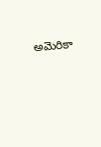అమెరికా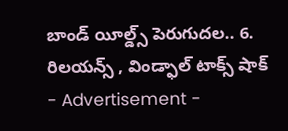బాండ్ యీల్డ్స్ పెరుగుదల.. 6. రిలయన్స్ , విండ్ఫాల్ టాక్స్ షాక్
- Advertisement -